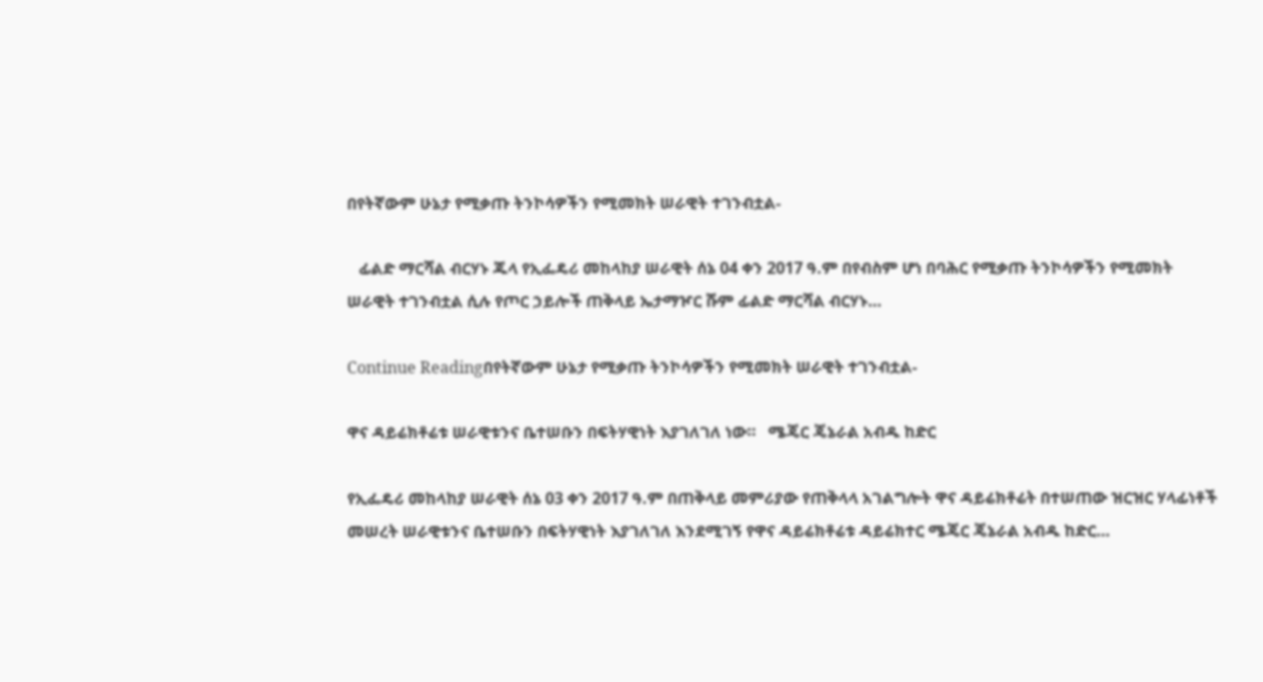በየትኛውም ሁኔታ የሚቃጡ ትንኮሳዎችን የሚመክት ሠራዊት ተገንብቷል-

   ፊልድ ማርሻል ብርሃኑ ጁላ የኢፌዴሪ መከላከያ ሠራዊት ሰኔ 04 ቀን 2017 ዓ.ም በየብስም ሆነ በባሕር የሚቃጡ ትንኮሳዎችን የሚመክት ሠራዊት ተገንብቷል ሲሉ የጦር ኃይሎች ጠቅላይ ኤታማዦር ሹም ፊልድ ማርሻል ብርሃኑ…

Continue Readingበየትኛውም ሁኔታ የሚቃጡ ትንኮሳዎችን የሚመክት ሠራዊት ተገንብቷል-

ዋና ዳይሬክቶሬቱ ሠራዊቱንና ቤተሠቡን በፍትሃዊነት እያገለገለ ነው።   ሜጄር ጄኔራል አብዱ ከድር

የኢፌዴሪ መከላከያ ሠራዊት ሰኔ 03 ቀን 2017 ዓ.ም በጠቅላይ መምሪያው የጠቅላላ አገልግሎት ዋና ዳይሬክቶሬት በተሠጠው ዝርዝር ሃላፊነቶች መሠረት ሠራዊቱንና ቤተሠቡን በፍትሃዊነት እያገለገለ እንደሚገኝ የዋና ዳይሬክቶሬቱ ዳይሬክተር ሜጄር ጄኔራል አብዱ ከድር…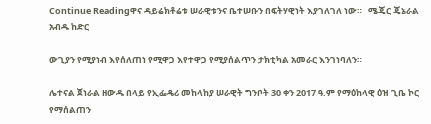Continue Readingዋና ዳይሬክቶሬቱ ሠራዊቱንና ቤተሠቡን በፍትሃዊነት እያገለገለ ነው።   ሜጄር ጄኔራል አብዱ ከድር

ውጊያን የሚያነብ እየሰለጠነ የሚዋጋ እየተዋጋ የሚያሰልጥን ታክቲካል አመራር እንገነባለን።

ሌተናል ጀነራል ዘውዱ በላይ የኢፌዴሪ መከላከያ ሠራዊት ግንቦት 30 ቀን 2017 ዓ.ም የማዕከላዊ ዕዝ ጊቤ ኮር የማሰልጠን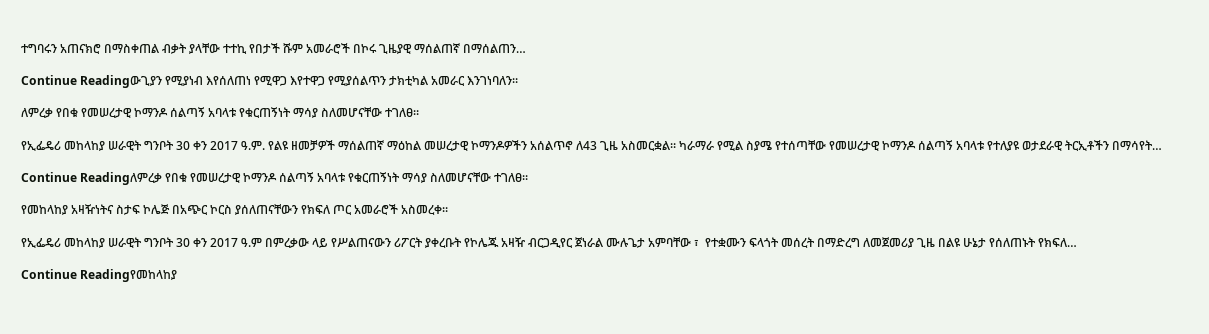ተግባሩን አጠናክሮ በማስቀጠል ብቃት ያላቸው ተተኪ የበታች ሹም አመራሮች በኮሩ ጊዜያዊ ማሰልጠኛ በማሰልጠን…

Continue Readingውጊያን የሚያነብ እየሰለጠነ የሚዋጋ እየተዋጋ የሚያሰልጥን ታክቲካል አመራር እንገነባለን።

ለምረቃ የበቁ የመሠረታዊ ኮማንዶ ሰልጣኝ አባላቱ የቁርጠኝነት ማሳያ ስለመሆናቸው ተገለፀ።

የኢፌዴሪ መከላከያ ሠራዊት ግንቦት 30 ቀን 2017 ዓ.ም. የልዩ ዘመቻዎች ማሰልጠኛ ማዕከል መሠረታዊ ኮማንዶዎችን አሰልጥኖ ለ43 ጊዜ አስመርቋል። ካራማራ የሚል ስያሜ የተሰጣቸው የመሠረታዊ ኮማንዶ ሰልጣኝ አባላቱ የተለያዩ ወታደራዊ ትርኢቶችን በማሳየት…

Continue Readingለምረቃ የበቁ የመሠረታዊ ኮማንዶ ሰልጣኝ አባላቱ የቁርጠኝነት ማሳያ ስለመሆናቸው ተገለፀ።

የመከላከያ አዛዥነትና ስታፍ ኮሌጅ በአጭር ኮርስ ያሰለጠናቸውን የክፍለ ጦር አመራሮች አስመረቀ።

የኢፌዴሪ መከላከያ ሠራዊት ግንቦት 30 ቀን 2017 ዓ.ም በምረቃው ላይ የሥልጠናውን ሪፖርት ያቀረቡት የኮሌጁ አዛዥ ብርጋዲየር ጀነራል ሙሉጌታ አምባቸው ፣  የተቋሙን ፍላጎት መሰረት በማድረግ ለመጀመሪያ ጊዜ በልዩ ሁኔታ የሰለጠኑት የክፍለ…

Continue Readingየመከላከያ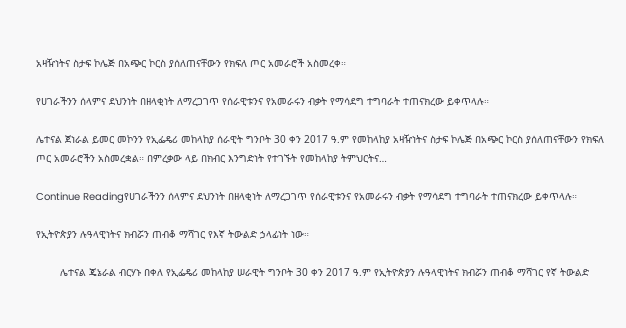አዛዥነትና ስታፍ ኮሌጅ በአጭር ኮርስ ያሰለጠናቸውን የክፍለ ጦር አመራሮች አስመረቀ።

የሀገራችንን ሰላምና ደህንነት በዘላቂነት ለማረጋገጥ የሰራዊቱንና የአመራሩን ብቃት የማሳደግ ተግባራት ተጠናክረው ይቀጥላሉ።

ሌተናል ጀነራል ይመር መኮንን የኢፌዴሪ መከላከያ ሰራዊት ግንቦት 30 ቀን 2017 ዓ.ም የመከላከያ አዛዥነትና ስታፍ ኮሌጅ በአጭር ኮርስ ያሰለጠናቸውን የክፍለ ጦር አመራሮችን አስመረቋል። በምረቃው ላይ በክብር እንግድነት የተገኙት የመከላከያ ትምህርትና…

Continue Readingየሀገራችንን ሰላምና ደህንነት በዘላቂነት ለማረጋገጥ የሰራዊቱንና የአመራሩን ብቃት የማሳደግ ተግባራት ተጠናክረው ይቀጥላሉ።

የኢትዮጵያን ሉዓላዊነትና ክብሯን ጠብቆ ማሻገር የእኛ ትውልድ ኃላፊነት ነው።

        ሌተናል ጄኔራል ብርሃኑ በቀለ የኢፌዴሪ መከላከያ ሠራዊት ግንቦት 30 ቀን 2017 ዓ.ም የኢትዮጵያን ሉዓላዊነትና ክብሯን ጠብቆ ማሻገር የኛ ትውልድ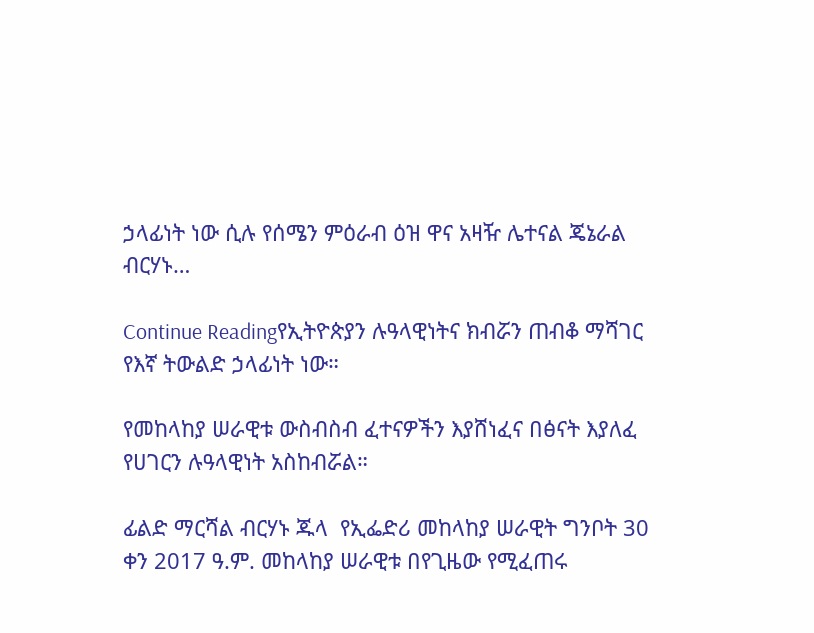ኃላፊነት ነው ሲሉ የሰሜን ምዕራብ ዕዝ ዋና አዛዥ ሌተናል ጄኔራል ብርሃኑ…

Continue Readingየኢትዮጵያን ሉዓላዊነትና ክብሯን ጠብቆ ማሻገር የእኛ ትውልድ ኃላፊነት ነው።

የመከላከያ ሠራዊቱ ውስብስብ ፈተናዎችን እያሸነፈና በፅናት እያለፈ የሀገርን ሉዓላዊነት አስከብሯል።

ፊልድ ማርሻል ብርሃኑ ጁላ  የኢፌድሪ መከላከያ ሠራዊት ግንቦት 30 ቀን 2017 ዓ.ም. መከላከያ ሠራዊቱ በየጊዜው የሚፈጠሩ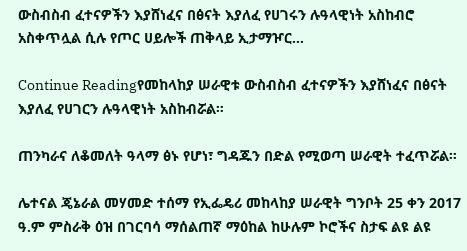ውስብስብ ፈተናዎችን እያሸነፈና በፅናት እያለፈ የሀገሩን ሉዓላዊነት አስከብሮ አስቀጥሏል ሲሉ የጦር ሀይሎች ጠቅላይ ኢታማዦር…

Continue Readingየመከላከያ ሠራዊቱ ውስብስብ ፈተናዎችን እያሸነፈና በፅናት እያለፈ የሀገርን ሉዓላዊነት አስከብሯል።

ጠንካራና ለቆመለት ዓላማ ፅኑ የሆነ፣ ግዳጁን በድል የሚወጣ ሠራዊት ተፈጥሯል።

ሌተናል ጄኔራል መሃመድ ተሰማ የኢፌዴሪ መከላከያ ሠራዊት ግንቦት 25 ቀን 2017 ዓ.ም ምስራቅ ዕዝ በገርባሳ ማሰልጠኛ ማዕከል ከሁሉም ኮሮችና ስታፍ ልዩ ልዩ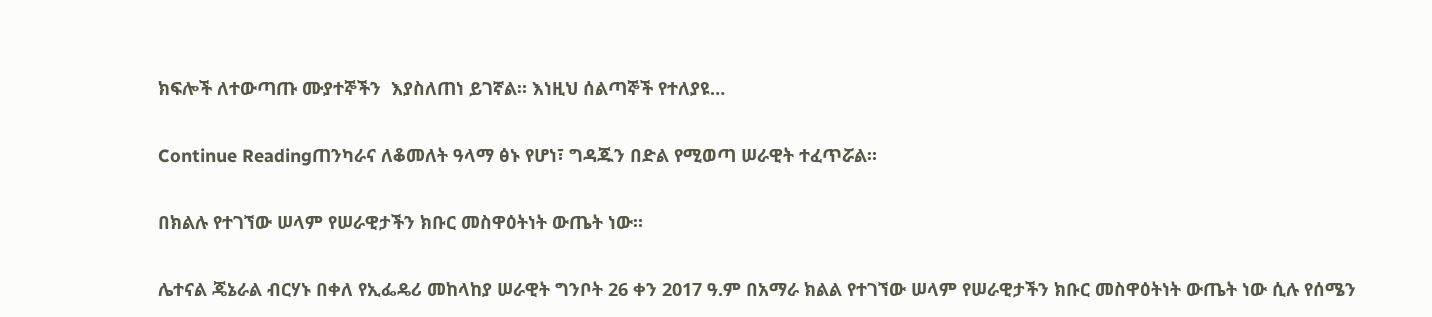ክፍሎች ለተውጣጡ ሙያተኞችን  እያስለጠነ ይገኛል። እነዚህ ሰልጣኞች የተለያዩ…

Continue Readingጠንካራና ለቆመለት ዓላማ ፅኑ የሆነ፣ ግዳጁን በድል የሚወጣ ሠራዊት ተፈጥሯል።

በክልሉ የተገኘው ሠላም የሠራዊታችን ክቡር መስዋዕትነት ውጤት ነው።

ሌተናል ጄኔራል ብርሃኑ በቀለ የኢፌዴሪ መከላከያ ሠራዊት ግንቦት 26 ቀን 2017 ዓ.ም በአማራ ክልል የተገኘው ሠላም የሠራዊታችን ክቡር መስዋዕትነት ውጤት ነው ሲሉ የሰሜን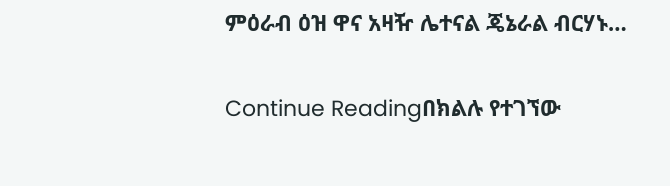ምዕራብ ዕዝ ዋና አዛዥ ሌተናል ጄኔራል ብርሃኑ…

Continue Readingበክልሉ የተገኘው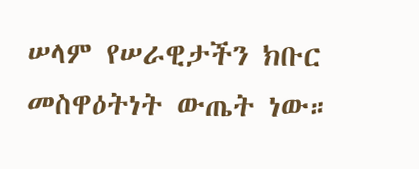ሠላም የሠራዊታችን ክቡር መስዋዕትነት ውጤት ነው።